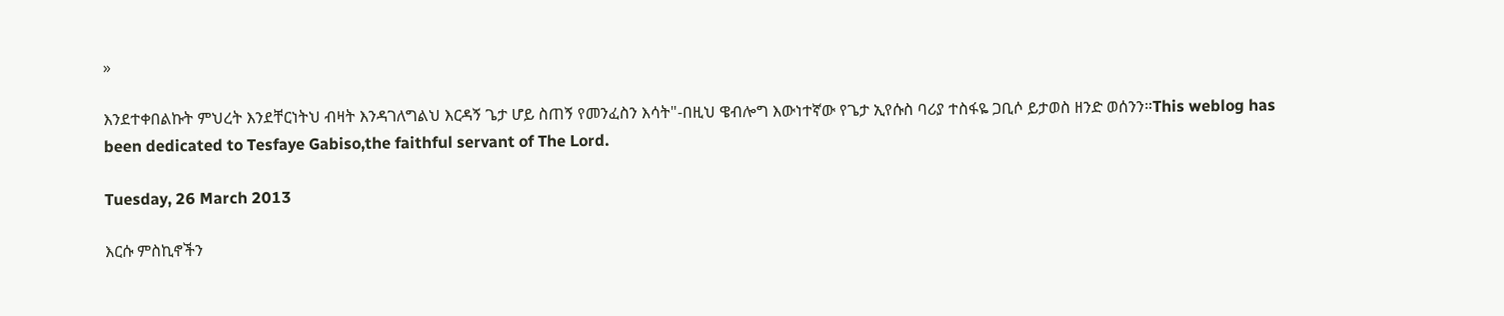»

እንደተቀበልኩት ምህረት እንደቸርነትህ ብዛት እንዳገለግልህ እርዳኝ ጌታ ሆይ ስጠኝ የመንፈስን እሳት"-በዚህ ዌብሎግ እውነተኛው የጌታ ኢየሱስ ባሪያ ተስፋዬ ጋቢሶ ይታወስ ዘንድ ወሰንን።This weblog has been dedicated to Tesfaye Gabiso,the faithful servant of The Lord.

Tuesday, 26 March 2013

እርሱ ምስኪኖችን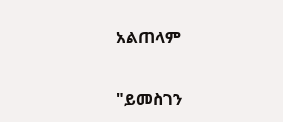አልጠላም


"ይመስገን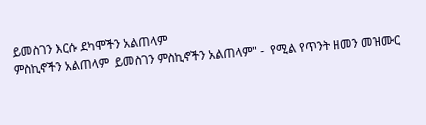ይመስገን እርሱ ደካሞችን አልጠላም
ምስኪኖችን አልጠላም  ይመስገን ምስኪኖችን አልጠላም" -  የሚል የጥንት ዘመን መዝሙር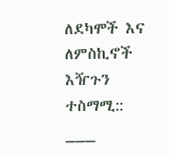ለደካሞች እና ለምስኪኖች እዥጉን ተስማሚ::
___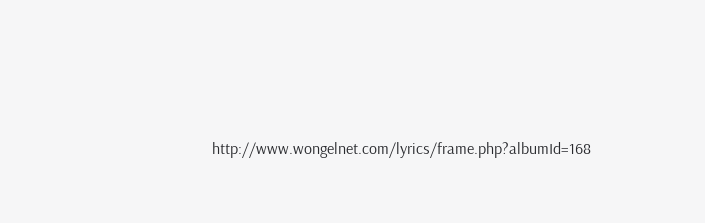http://www.wongelnet.com/lyrics/frame.php?albumId=168